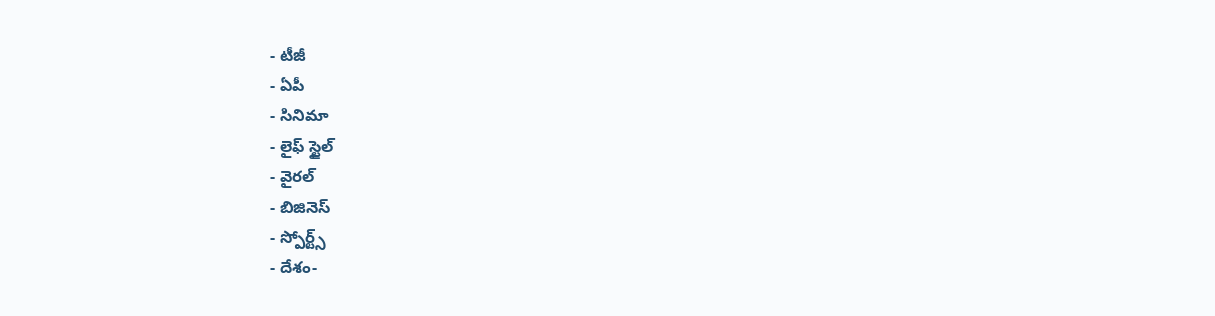- టీజీ
- ఏపీ
- సినిమా
- లైఫ్ స్టైల్
- వైరల్
- బిజినెస్
- స్పోర్ట్స్
- దేశం-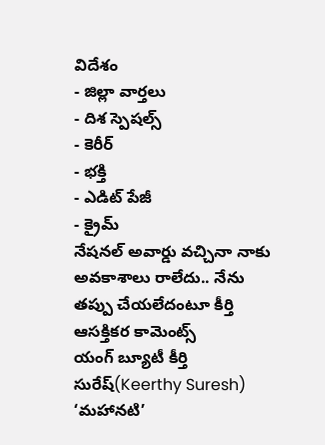విదేశం
- జిల్లా వార్తలు
- దిశ స్పెషల్స్
- కెరీర్
- భక్తి
- ఎడిట్ పేజీ
- క్రైమ్
నేషనల్ అవార్డు వచ్చినా నాకు అవకాశాలు రాలేదు.. నేను తప్పు చేయలేదంటూ కీర్తి ఆసక్తికర కామెంట్స్
యంగ్ బ్యూటీ కీర్తి సురేష్(Keerthy Suresh) ‘మహానటి’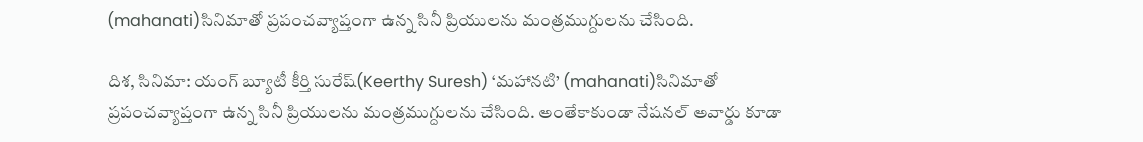(mahanati)సినిమాతో ప్రపంచవ్యాప్తంగా ఉన్న సినీ ప్రియులను మంత్రముగ్దులను చేసింది.

దిశ, సినిమా: యంగ్ బ్యూటీ కీర్తి సురేష్(Keerthy Suresh) ‘మహానటి’ (mahanati)సినిమాతో ప్రపంచవ్యాప్తంగా ఉన్న సినీ ప్రియులను మంత్రముగ్దులను చేసింది. అంతేకాకుండా నేషనల్ అవార్డు కూడా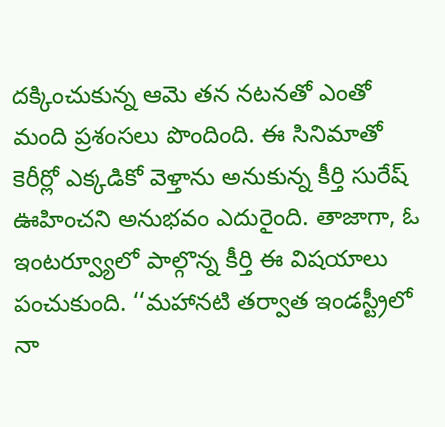దక్కించుకున్న ఆమె తన నటనతో ఎంతో మంది ప్రశంసలు పొందింది. ఈ సినిమాతో కెరీర్లో ఎక్కడికో వెళ్తాను అనుకున్న కీర్తి సురేష్ ఊహించని అనుభవం ఎదురైంది. తాజాగా, ఓ ఇంటర్వ్యూలో పాల్గొన్న కీర్తి ఈ విషయాలు పంచుకుంది. ‘‘మహానటి తర్వాత ఇండస్ట్రీలో నా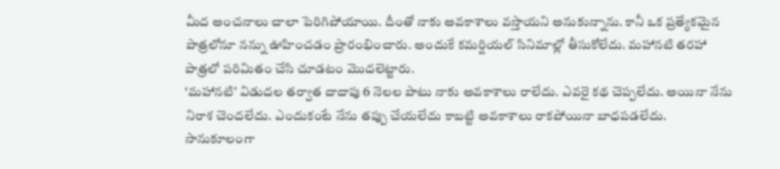మీద అంచనాలు చాలా పెరిగిపోయాయి. దీంతో నాకు అవకాశాలు వస్తాయని అనుకున్నాను. కానీ ఒక ప్రత్యేకమైన పాత్రలోనూ నన్ను ఊహించడం ప్రారంభించారు. అందుకే కమర్షియల్ సినిమాల్లో తీసుకోలేదు. మహానటి తరహా పాత్రలో పరిమితం చేసి చూడటం మొదలెట్టారు.
‘మహానటి’ విడుదల తర్వాత దాదాపు 6 నెలల పాటు నాకు అవకాశాలు రాలేదు. ఎవరై కథ చెప్పలేదు. అయినా నేను నిరాశ చెందలేదు. ఎందుకంటే నేను తప్పు చేయలేదు కాబట్టి అవకాశాలు రాకపోయినా బాధపడలేదు. సానుకూలంగా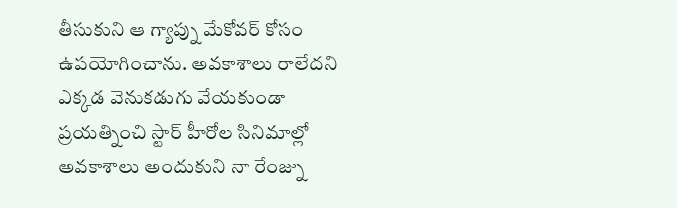తీసుకుని ఆ గ్యాప్ను మేకోవర్ కోసం ఉపయోగించాను. అవకాశాలు రాలేదని ఎక్కడ వెనుకడుగు వేయకుండా ప్రయత్నించి స్టార్ హీరోల సినిమాల్లో అవకాశాలు అందుకుని నా రేంజ్ను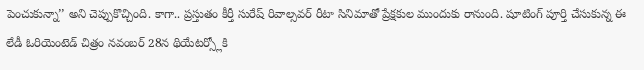పెంచుకున్నా’’ అని చెప్పుకొచ్చింది. కాగా.. ప్రస్తుతం కీర్తీ సురేష్ రివాల్సవర్ రీటా సినిమాతో ప్రేక్షకుల ముందుకు రానుంది. షూటింగ్ పూర్తి చేసుకున్న ఈ లేడీ ఓరియెంటెడ్ చిత్రం నవంబర్ 28న థియేటర్స్లోకి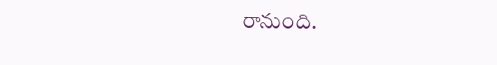రానుంది.